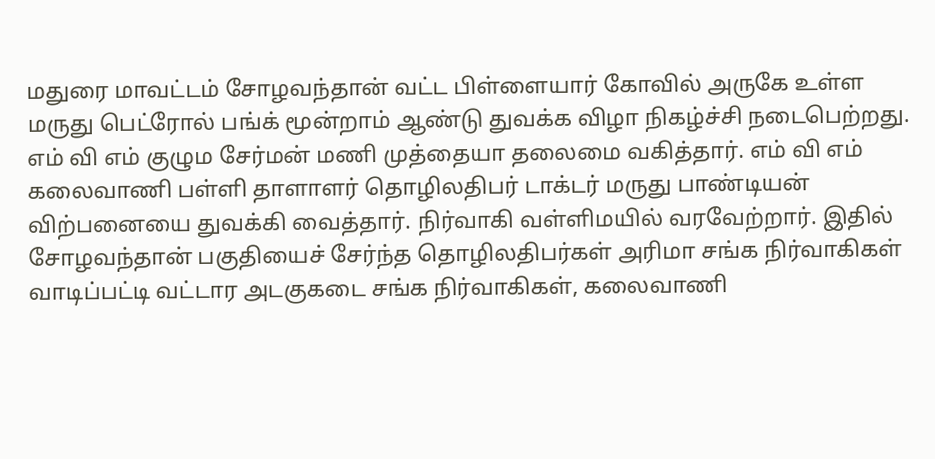மதுரை மாவட்டம் சோழவந்தான் வட்ட பிள்ளையார் கோவில் அருகே உள்ள மருது பெட்ரோல் பங்க் மூன்றாம் ஆண்டு துவக்க விழா நிகழ்ச்சி நடைபெற்றது. எம் வி எம் குழும சேர்மன் மணி முத்தையா தலைமை வகித்தார். எம் வி எம் கலைவாணி பள்ளி தாளாளர் தொழிலதிபர் டாக்டர் மருது பாண்டியன் விற்பனையை துவக்கி வைத்தார். நிர்வாகி வள்ளிமயில் வரவேற்றார். இதில் சோழவந்தான் பகுதியைச் சேர்ந்த தொழிலதிபர்கள் அரிமா சங்க நிர்வாகிகள் வாடிப்பட்டி வட்டார அடகுகடை சங்க நிர்வாகிகள், கலைவாணி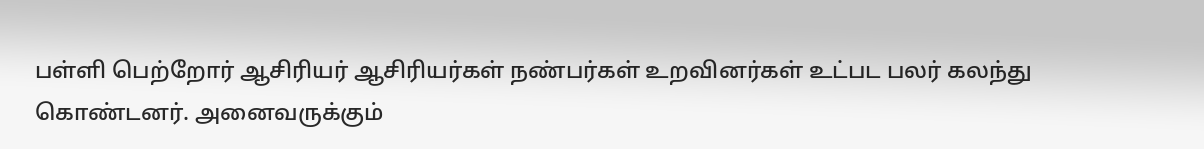பள்ளி பெற்றோர் ஆசிரியர் ஆசிரியர்கள் நண்பர்கள் உறவினர்கள் உட்பட பலர் கலந்து கொண்டனர். அனைவருக்கும்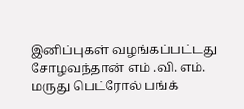இனிப்புகள் வழங்கப்பட்டது
சோழவந்தான் எம் .வி. எம். மருது பெட்ரோல் பங்க்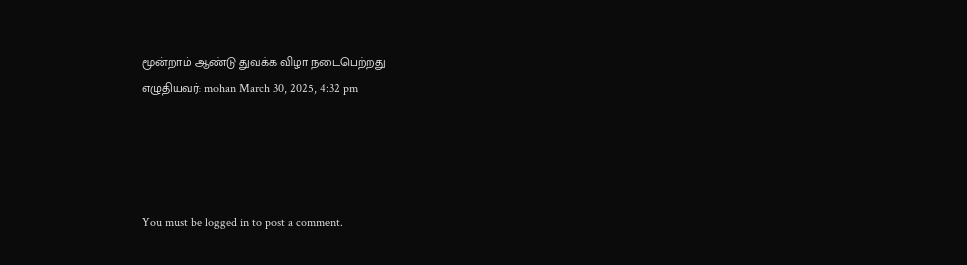மூன்றாம் ஆண்டு துவக்க விழா நடைபெற்றது
எழுதியவர்: mohan March 30, 2025, 4:32 pm




You must be logged in to post a comment.